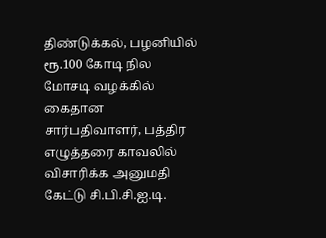திண்டுக்கல், பழனியில் ரூ.100 கோடி நில மோசடி வழக்கில் கைதான சார்பதிவாளர், பத்திர எழுத்தரை காவலில் விசாரிக்க அனுமதி கேட்டு சி.பி.சி.ஐ.டி.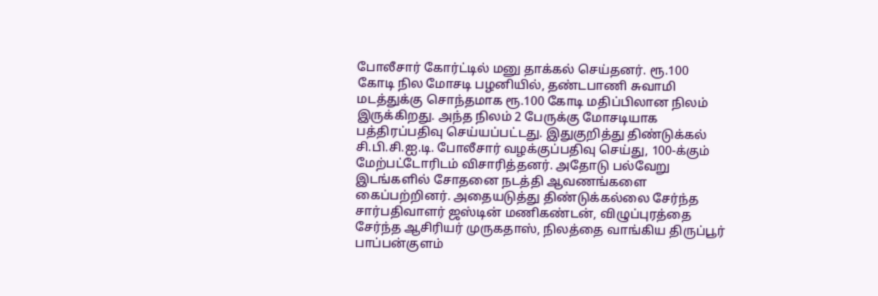போலீசார் கோர்ட்டில் மனு தாக்கல் செய்தனர். ரூ.100 கோடி நில மோசடி பழனியில், தண்டபாணி சுவாமி மடத்துக்கு சொந்தமாக ரூ.100 கோடி மதிப்பிலான நிலம் இருக்கிறது. அந்த நிலம் 2 பேருக்கு மோசடியாக பத்திரப்பதிவு செய்யப்பட்டது. இதுகுறித்து திண்டுக்கல் சி.பி.சி.ஐ.டி. போலீசார் வழக்குப்பதிவு செய்து, 100-க்கும் மேற்பட்டோரிடம் விசாரித்தனர். அதோடு பல்வேறு இடங்களில் சோதனை நடத்தி ஆவணங்களை கைப்பற்றினர். அதையடுத்து திண்டுக்கல்லை சேர்ந்த சார்பதிவாளர் ஜஸ்டின் மணிகண்டன், விழுப்புரத்தை சேர்ந்த ஆசிரியர் முருகதாஸ், நிலத்தை வாங்கிய திருப்பூர் பாப்பன்குளம்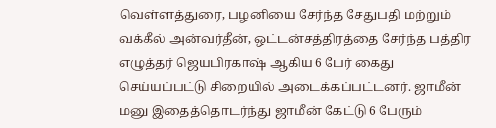வெள்ளத்துரை, பழனியை சேர்ந்த சேதுபதி மற்றும் வக்கீல் அன்வர்தீன், ஒட்டன்சத்திரத்தை சேர்ந்த பத்திர எழுத்தர் ஜெயபிரகாஷ் ஆகிய 6 பேர் கைது செய்யப்பட்டு சிறையில் அடைக்கப்பட்டனர். ஜாமீன் மனு இதைத்தொடர்ந்து ஜாமீன் கேட்டு 6 பேரும்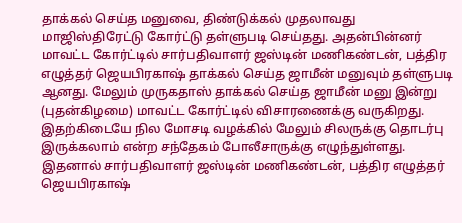தாக்கல் செய்த மனுவை, திண்டுக்கல் முதலாவது மாஜிஸ்திரேட்டு கோர்ட்டு தள்ளுபடி செய்தது. அதன்பின்னர் மாவட்ட கோர்ட்டில் சார்பதிவாளர் ஜஸ்டின் மணிகண்டன், பத்திர எழுத்தர் ஜெயபிரகாஷ் தாக்கல் செய்த ஜாமீன் மனுவும் தள்ளுபடி ஆனது. மேலும் முருகதாஸ் தாக்கல் செய்த ஜாமீன் மனு இன்று (புதன்கிழமை) மாவட்ட கோர்ட்டில் விசாரணைக்கு வருகிறது. இதற்கிடையே நில மோசடி வழக்கில் மேலும் சிலருக்கு தொடர்பு இருக்கலாம் என்ற சந்தேகம் போலீசாருக்கு எழுந்துள்ளது. இதனால் சார்பதிவாளர் ஜஸ்டின் மணிகண்டன், பத்திர எழுத்தர் ஜெயபிரகாஷ்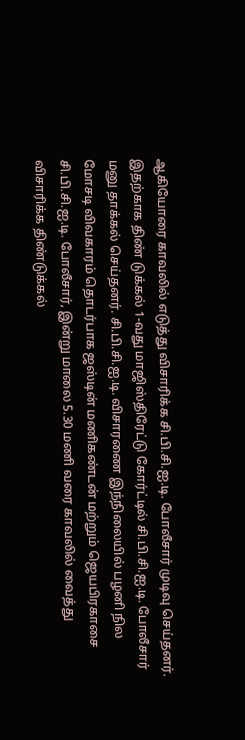ஆகியோரை காவலில் எடுத்து விசாரிக்க சி.பி.சி.ஐ.டி. போலீசார் முடிவு செய்தனர். இதற்காக திண் டுக்கல் 1-வது மாஜிஸ்திரேட்டு கோர்ட்டில் சி.பி.சி.ஐ.டி. போலீசார் மனு தாக்கல் செய்தனர். சி.பி.சி.ஐ.டி. விசாரணை இந்நிலையில் பழனி நில மோசடி விவகாரம் தொடர்பாக ஜஸ்டின் மணிகண்டன் மற்றும் ஜெயபிரகாசை சி.பி.சி.ஐ.டி. போலீசார், இன்று மாலை 5.30 மணி வரை காவலில் வைத்து விசாரிக்க திண்டுக்கல்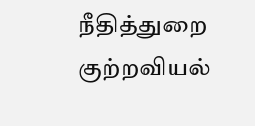நீதித்துறை குற்றவியல்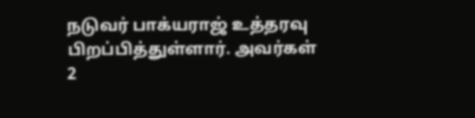நடுவர் பாக்யராஜ் உத்தரவு பிறப்பித்துள்ளார். அவர்கள் 2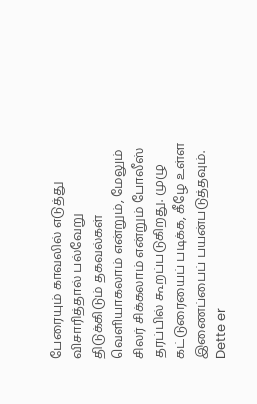பேரையும் காவலில் எடுத்து விசாரித்தால் பல்வேறு திடுக்கிடும் தகவல்கள் வெளியாகலாம் என்றும், மேலும் சிலர் சிக்கலாம் என்றும் போலீஸ் தரப்பில் கூறப்படுகிறது. முழு கட்டுரையைப் படிக்க, கீழே உள்ள இணைப்பைப் பயன்படுத்தவும்.
Dette er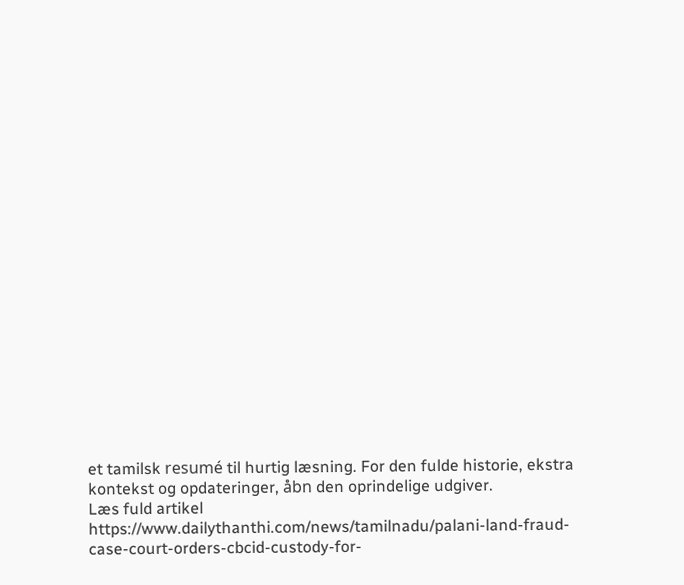et tamilsk resumé til hurtig læsning. For den fulde historie, ekstra kontekst og opdateringer, åbn den oprindelige udgiver.
Læs fuld artikel
https://www.dailythanthi.com/news/tamilnadu/palani-land-fraud-case-court-orders-cbcid-custody-for-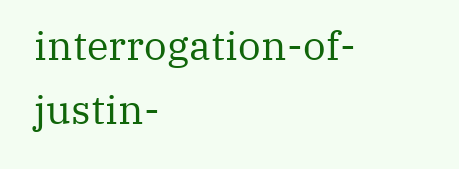interrogation-of-justin-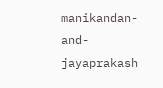manikandan-and-jayaprakash